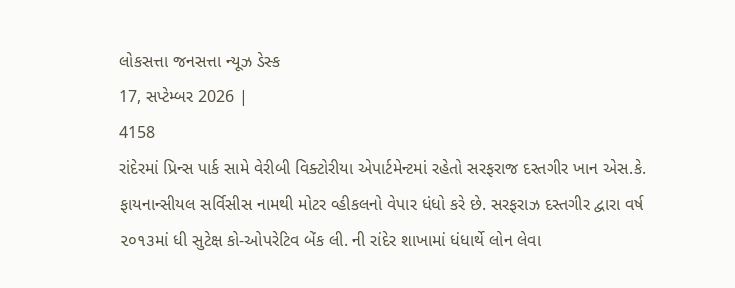લોકસત્તા જનસત્તા ન્યૂઝ ડેસ્ક
17, સપ્ટેમ્બર 2026 |
4158
રાંદેરમાં પ્રિન્સ પાર્ક સામે વેરીબી વિક્ટોરીયા એપાર્ટમેન્ટમાં રહેતો સરફરાજ દસ્તગીર ખાન એસ.કે. ફાયનાન્સીયલ સર્વિસીસ નામથી મોટર વ્હીકલનો વેપાર ધંધો કરે છે. સરફરાઝ દસ્તગીર દ્વારા વર્ષ ૨૦૧૩માં ધી સુટેક્ષ કો-ઓપરેટિવ બેંક લી. ની રાંદેર શાખામાં ધંધાર્થે લોન લેવા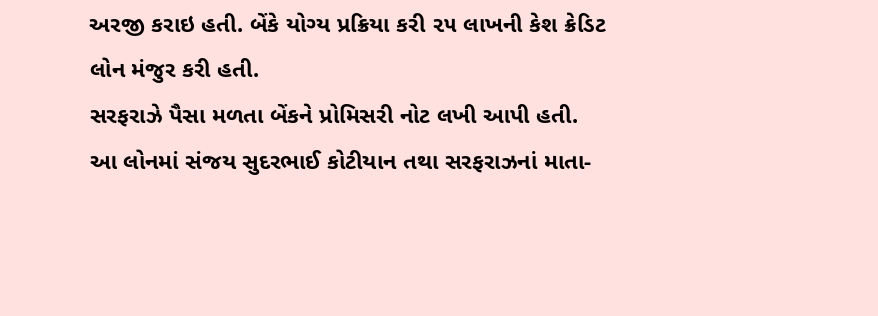અરજી કરાઇ હતી. બેંકે યોગ્ય પ્રક્રિયા કરી ૨૫ લાખની કેશ ક્રેડિટ લોન મંજુર કરી હતી.
સરફરાઝે પૈસા મળતા બેંકને પ્રોમિસરી નોટ લખી આપી હતી. આ લોનમાં સંજય સુદરભાઈ કોટીયાન તથા સરફરાઝનાં માતા-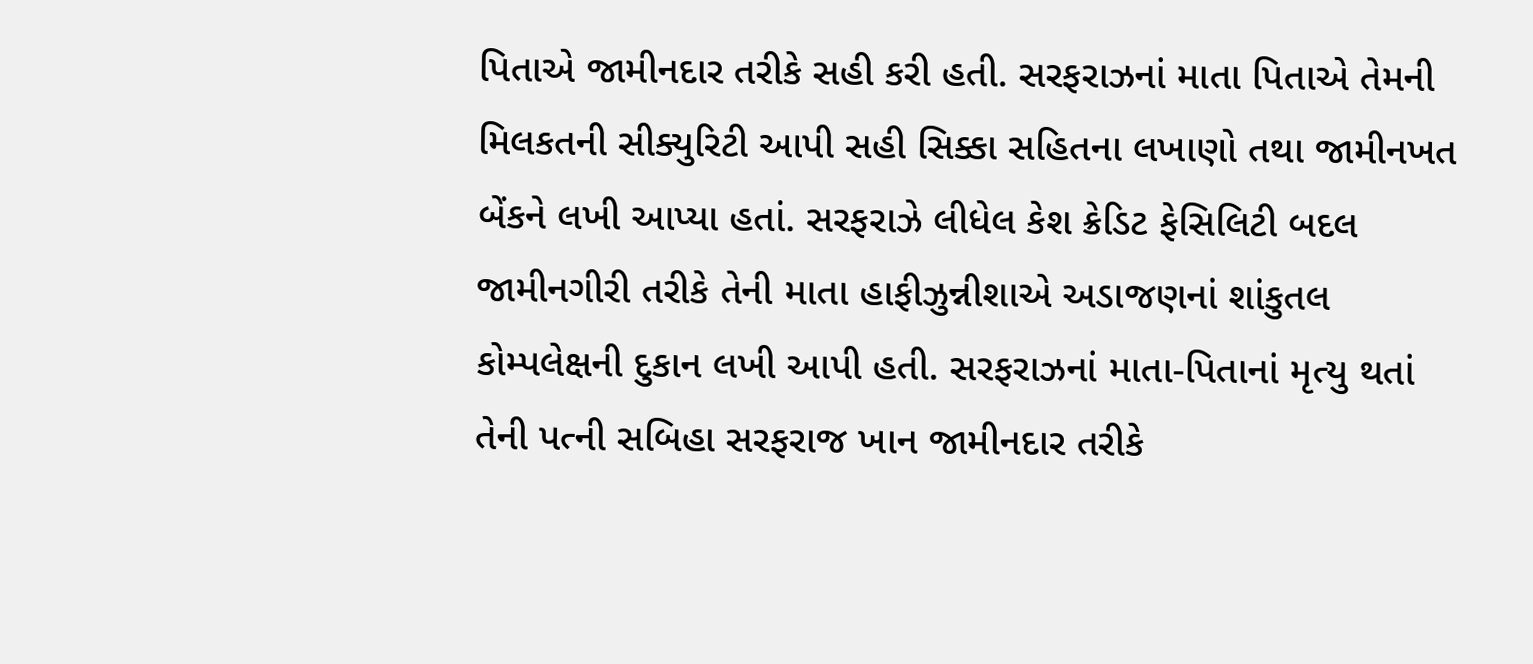પિતાએ જામીનદાર તરીકે સહી કરી હતી. સરફરાઝનાં માતા પિતાએ તેમની મિલકતની સીક્યુરિટી આપી સહી સિક્કા સહિતના લખાણો તથા જામીનખત બેંકને લખી આપ્યા હતાં. સરફરાઝે લીધેલ કેશ ક્રેડિટ ફેસિલિટી બદલ જામીનગીરી તરીકે તેની માતા હાફીઝુન્નીશાએ અડાજણનાં શાંકુતલ કોમ્પલેક્ષની દુકાન લખી આપી હતી. સરફરાઝનાં માતા-પિતાનાં મૃત્યુ થતાં તેની પત્ની સબિહા સરફરાજ ખાન જામીનદાર તરીકે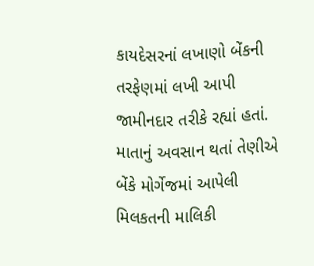કાયદેસરનાં લખાણો બેંકની તરફેણમાં લખી આપી જામીનદાર તરીકે રહ્યાં હતાં. માતાનું અવસાન થતાં તેણીએ બેંકે મોર્ગેજમાં આપેલી મિલકતની માલિકી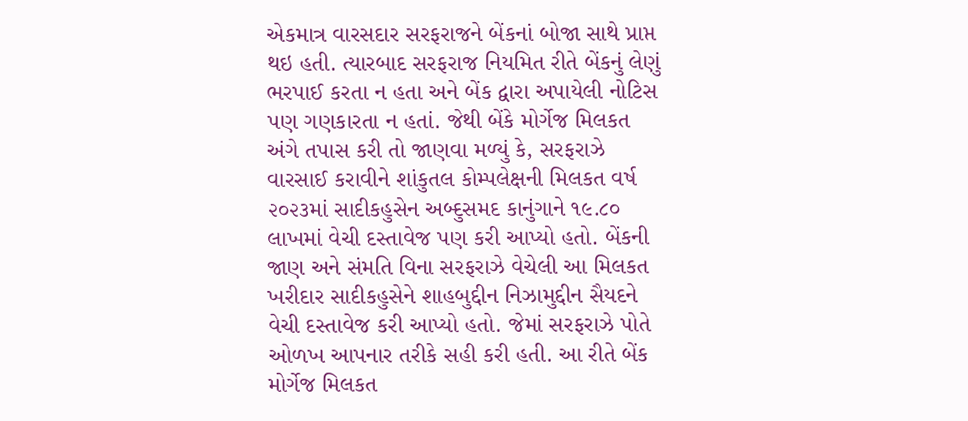એકમાત્ર વારસદાર સરફરાજને બેંકનાં બોજા સાથે પ્રાપ્ત થઇ હતી. ત્યારબાદ સરફરાજ નિયમિત રીતે બેંકનું લેણું ભરપાઈ કરતા ન હતા અને બેંક દ્વારા અપાયેલી નોટિસ પણ ગણકારતા ન હતાં. જેથી બેંકે મોર્ગેજ મિલકત અંગે તપાસ કરી તો જાણવા મળ્યું કે, સરફરાઝે વારસાઈ કરાવીને શાંકુતલ કોમ્પલેક્ષની મિલકત વર્ષ ૨૦૨૩માં સાદીકહુસેન અબ્દુસમદ કાનુંગાને ૧૯.૮૦ લાખમાં વેચી દસ્તાવેજ પણ કરી આપ્યો હતો. બેંકની જાણ અને સંમતિ વિના સરફરાઝે વેચેલી આ મિલકત ખરીદાર સાદીકહુસેને શાહબુદ્દીન નિઝામુદ્દીન સૈયદને વેચી દસ્તાવેજ કરી આપ્યો હતો. જેમાં સરફરાઝે પોતે ઓળખ આપનાર તરીકે સહી કરી હતી. આ રીતે બેંક મોર્ગેજ મિલકત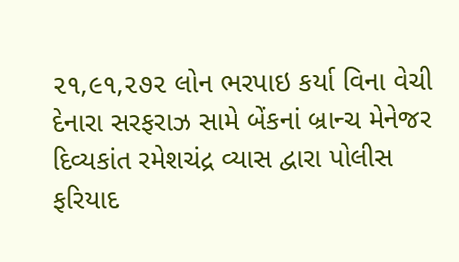૨૧,૯૧,૨૭૨ લોન ભરપાઇ કર્યા વિના વેચી દેનારા સરફરાઝ સામે બેંકનાં બ્રાન્ચ મેનેજર દિવ્યકાંત રમેશચંદ્ર વ્યાસ દ્વારા પોલીસ ફરિયાદ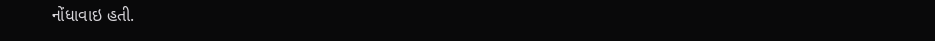નોંધાવાઇ હતી.